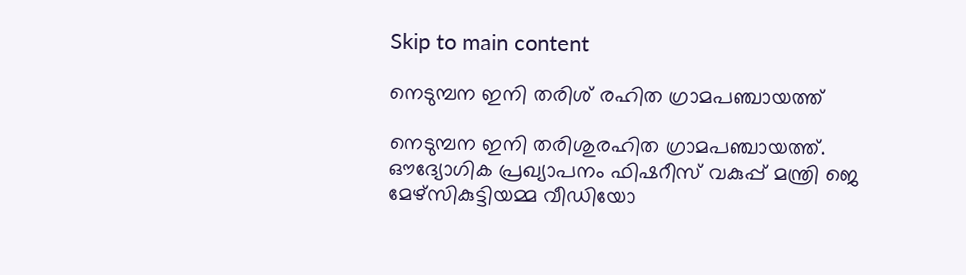Skip to main content

നെടുമ്പന ഇനി തരിശ് രഹിത ഗ്രാമപഞ്ചായത്ത്

നെടുമ്പന ഇനി തരിശുരഹിത ഗ്രാമപഞ്ചായത്ത്. ഔദ്യോഗിക പ്രഖ്യാപനം ഫിഷറീസ് വകുപ്പ് മന്ത്രി ജെ മേഴ്സികുട്ടിയമ്മ വീഡിയോ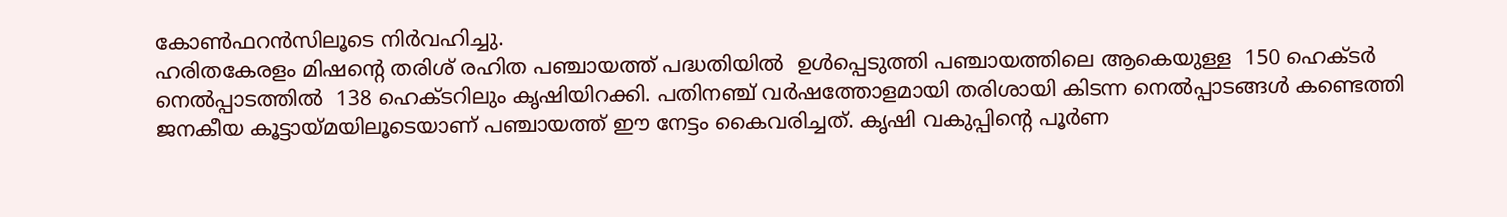കോണ്‍ഫറന്‍സിലൂടെ നിര്‍വഹിച്ചു.
ഹരിതകേരളം മിഷന്റെ തരിശ് രഹിത പഞ്ചായത്ത് പദ്ധതിയില്‍  ഉള്‍പ്പെടുത്തി പഞ്ചായത്തിലെ ആകെയുള്ള  150 ഹെക്ടര്‍ നെല്‍പ്പാടത്തില്‍  138 ഹെക്ടറിലും കൃഷിയിറക്കി. പതിനഞ്ച് വര്‍ഷത്തോളമായി തരിശായി കിടന്ന നെല്‍പ്പാടങ്ങള്‍ കണ്ടെത്തി ജനകീയ കൂട്ടായ്മയിലൂടെയാണ് പഞ്ചായത്ത് ഈ നേട്ടം കൈവരിച്ചത്. കൃഷി വകുപ്പിന്റെ പൂര്‍ണ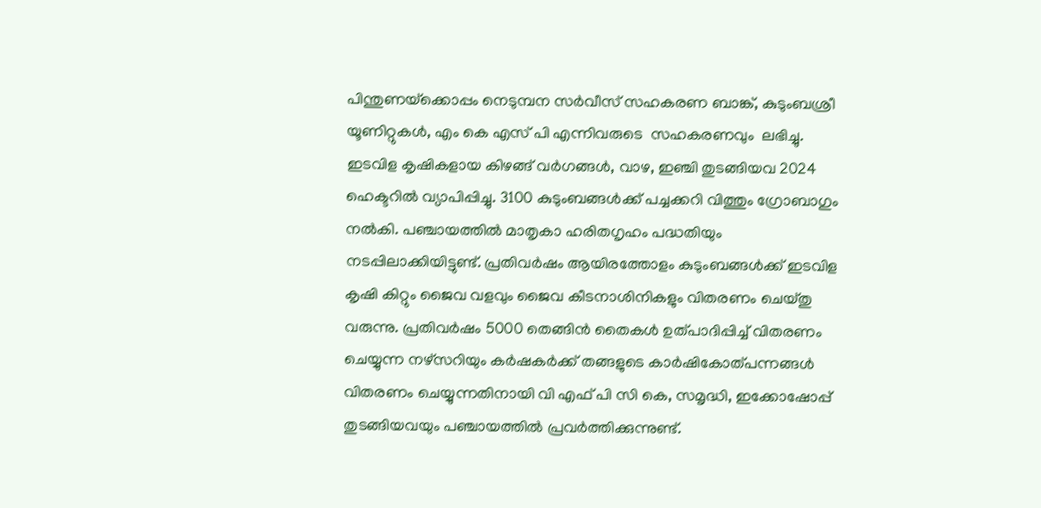പിന്തുണയ്‌ക്കൊപ്പം നെടുമ്പന സര്‍വീസ് സഹകരണ ബാങ്ക്, കുടുംബശ്രീ യൂണിറ്റുകള്‍, എം കെ എസ് പി എന്നിവരുടെ  സഹകരണവും  ലഭിച്ചു.
ഇടവിള കൃഷികളായ കിഴങ്ങ് വര്‍ഗങ്ങള്‍, വാഴ, ഇഞ്ചി തുടങ്ങിയവ 2024 ഹെക്ടറില്‍ വ്യാപിപ്പിച്ചു. 3100 കുടുംബങ്ങള്‍ക്ക് പച്ചക്കറി വിത്തും ഗ്രോബാഗും നല്‍കി. പഞ്ചായത്തില്‍ മാതൃകാ ഹരിതഗൃഹം പദ്ധതിയും നടപ്പിലാക്കിയിട്ടുണ്ട്. പ്രതിവര്‍ഷം ആയിരത്തോളം കുടുംബങ്ങള്‍ക്ക് ഇടവിള കൃഷി കിറ്റും ജൈവ വളവും ജൈവ കീടനാശിനികളും വിതരണം ചെയ്തു വരുന്നു. പ്രതിവര്‍ഷം 5000 തെങ്ങിന്‍ തൈകള്‍ ഉത്പാദിപ്പിച്ച് വിതരണം ചെയ്യുന്ന നഴ്സറിയും കര്‍ഷകര്‍ക്ക് തങ്ങളുടെ കാര്‍ഷികോത്പന്നങ്ങള്‍ വിതരണം ചെയ്യുന്നതിനായി വി എഫ് പി സി കെ, സമൃദ്ധി, ഇക്കോഷോപ്പ് തുടങ്ങിയവയും പഞ്ചായത്തില്‍ പ്രവര്‍ത്തിക്കുന്നുണ്ട്.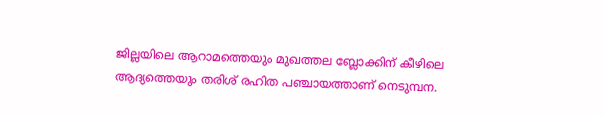ജില്ലയിലെ ആറാമത്തെയും മുഖത്തല ബ്ലോക്കിന് കീഴിലെ ആദ്യത്തെയും തരിശ് രഹിത പഞ്ചായത്താണ് നെടുമ്പന.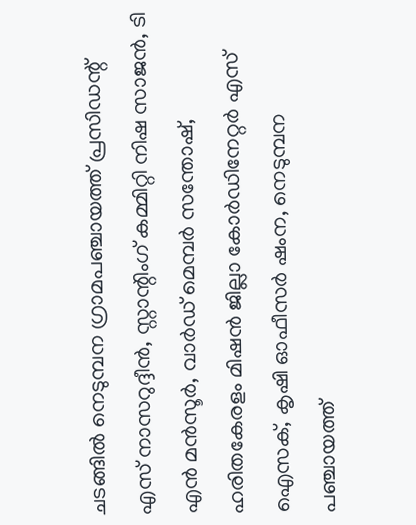ചടങ്ങില്‍ നെടുമ്പന ഗ്രാമപഞ്ചായത്ത് പ്രസിഡന്റ് എസ് നാസറുദ്ദീന്‍, സ്റ്റാന്റിംഗ് കമ്മിറ്റി നിഷ സാജന്‍, ടി എന്‍ മന്‍സൂര്‍, വാര്‍ഡ് മെമ്പര്‍ സന്തോഷ്, ഹരിതകേരളം മിഷന്‍ ജില്ലാ കോര്‍ഡിനേറ്റര്‍ എസ് ഐസക്, കൃഷി ഓഫീസര്‍ ഷംന, നെടുമ്പന പഞ്ചായത്ത്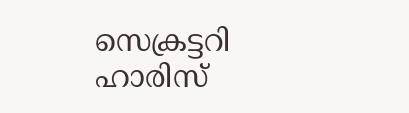സെക്രട്ടറി ഹാരിസ്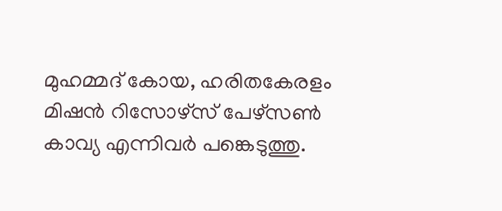മുഹമ്മദ് കോയ, ഹരിതകേരളം മിഷന്‍ റിസോഴ്സ് പേഴ്‌സണ്‍ കാവ്യ എന്നിവര്‍ പങ്കെടുത്തു.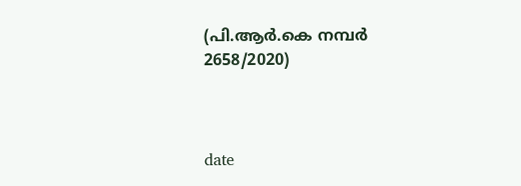(പി.ആര്‍.കെ നമ്പര്‍ 2658/2020)



date